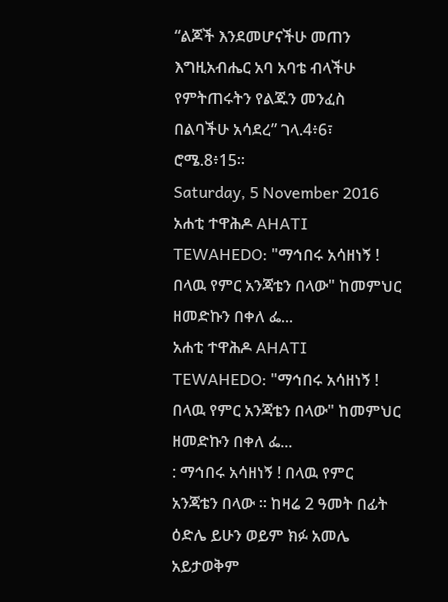“ልጆች እንደመሆናችሁ መጠን እግዚአብሔር አባ አባቴ ብላችሁ የምትጠሩትን የልጁን መንፈስ በልባችሁ አሳደረ” ገላ.4፥6፣ ሮሜ.8፥15፡፡
Saturday, 5 November 2016
አሐቲ ተዋሕዶ AHATI TEWAHEDO: "ማኅበሩ አሳዘነኝ ! በላዉ የምር አንጃቴን በላው" ከመምህር ዘመድኩን በቀለ ፌ...
አሐቲ ተዋሕዶ AHATI TEWAHEDO: "ማኅበሩ አሳዘነኝ ! በላዉ የምር አንጃቴን በላው" ከመምህር ዘመድኩን በቀለ ፌ...
: ማኅበሩ አሳዘነኝ ! በላዉ የምር አንጃቴን በላው ። ከዛሬ 2 ዓመት በፊት ዕድሌ ይሁን ወይም ክፉ አመሌ አይታወቅም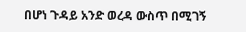በሆነ ጉዳይ አንድ ወረዳ ውስጥ በሚገኝ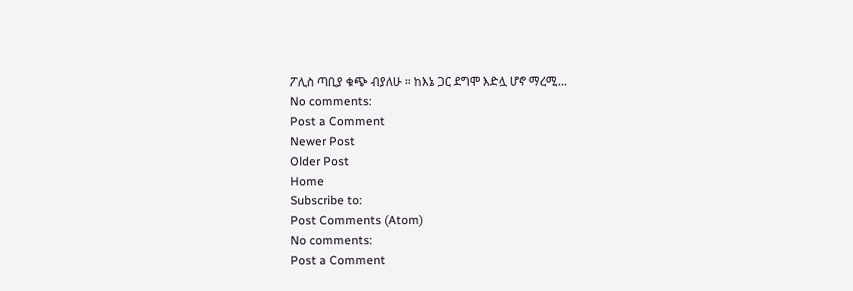ፖሊስ ጣቢያ ቁጭ ብያለሁ ። ከእኔ ጋር ደግሞ እድሏ ሆኖ ማረሚ...
No comments:
Post a Comment
Newer Post
Older Post
Home
Subscribe to:
Post Comments (Atom)
No comments:
Post a Comment